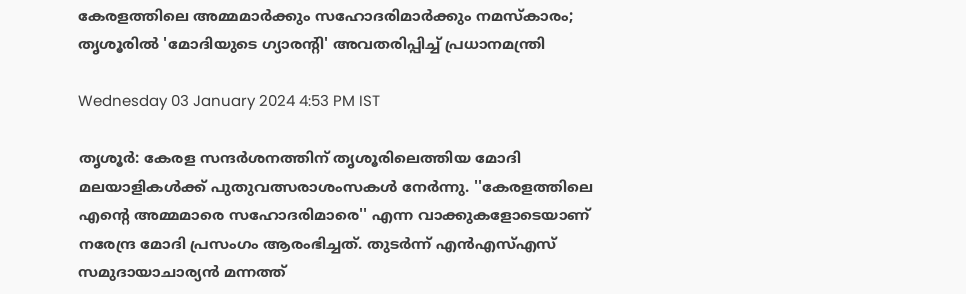കേരളത്തിലെ അമ്മമാർക്കും സഹോദരിമാർക്കും നമസ്‌കാരം; തൃശൂരിൽ 'മോദിയുടെ ഗ്യാരന്റി' അവതരിപ്പിച്ച് പ്രധാനമന്ത്രി

Wednesday 03 January 2024 4:53 PM IST

തൃശൂർ: കേരള സന്ദർശനത്തിന് തൃശൂരിലെത്തിയ മോദി മലയാളികൾക്ക് പുതുവത്സരാശംസകൾ നേർന്നു. ''കേരളത്തിലെ എന്റെ അമ്മമാരെ സഹോദരിമാരെ'' എന്ന വാക്കുകളോടെയാണ് നരേന്ദ്ര മോദി പ്രസംഗം ആരംഭിച്ചത്. തുടർന്ന് എൻഎസ്എസ് സമുദായാചാര്യൻ മന്നത്ത്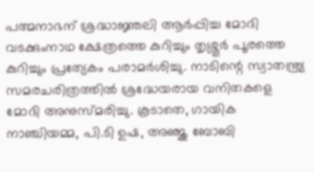പത്മനാഭന് ശ്രദ്ധാജ്ഞലി ആർപ്പിച്ച മോദി വടക്കുംനാഥ ക്ഷേത്രത്തെ കുറിച്ചും തൃശ്ശൂർ പൂരത്തെ കുറിച്ചും പ്രത്യേകം പരാമർശിച്ചു. നാടിന്റെ സ്വാതന്ത്ര്യ സമരചരിത്രത്തിൽ ശ്രദ്ധേയരായ വനിതകളെ മോദി അനുസ്‌മരിച്ചു. കൂടാതെ, ഗായിക നാഞ്ചിയമ്മ, പി.ടി ഉഷ, അഞ്ജു ബോബി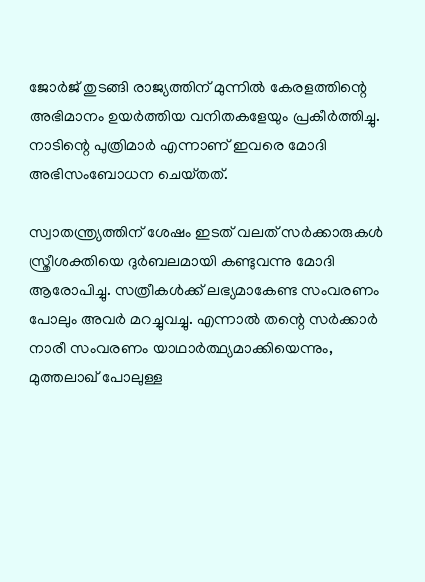ജോർജ് തുടങ്ങി രാജ്യത്തിന് മുന്നിൽ കേരളത്തിന്റെ അഭിമാനം ഉയർത്തിയ വനിതകളേയും പ്രകീർത്തിച്ചു. നാടിന്റെ പുത്രിമാർ എന്നാണ് ഇവരെ മോദി അഭിസംബോധന ചെയ‌്തത്.

സ്വാതന്ത്ര്യത്തിന് ശേഷം ഇടത് വലത് സർ‌ക്കാരുകൾ സ്ത്രീശക്തിയെ ദുർബലമായി കണ്ടുവന്നു മോദി ആരോപിച്ചു. സത്രീകൾക്ക് ലഭ്യമാകേണ്ട സംവരണം പോലും അവർ മറച്ചുവച്ചു. എന്നാൽ തന്റെ സർക്കാർ നാരീ സംവരണം യാഥാർത്ഥ്യമാക്കിയെന്നും, മുത്തലാഖ് പോലുള്ള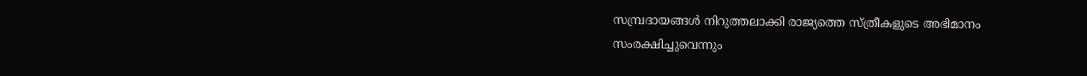സമ്പ്രദായങ്ങൾ നിറുത്തലാക്കി രാജ്യത്തെ സ്ത്രീകളുടെ അഭിമാനം സംരക്ഷിച്ചുവെന്നും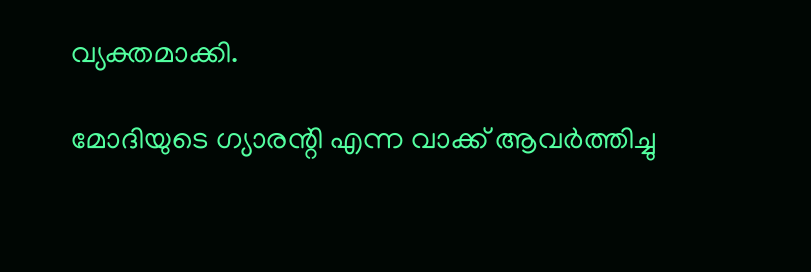വ്യക്തമാക്കി.

മോദിയുടെ ഗ്യാരന്റി എന്ന വാക്ക് ആവർത്തിച്ചു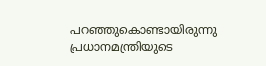പറഞ്ഞുകൊണ്ടായിരുന്നു പ്രധാനമന്ത്രിയുടെ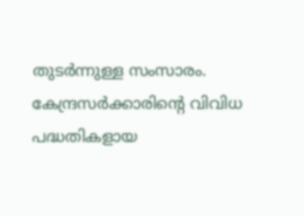തുടർന്നുള്ള സംസാരം. കേന്ദ്രസർ‌ക്കാരിന്റെ വിവിധ പദ്ധതികളായ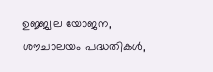ഉജ്ജ്വല യോജന, ശൗചാലയം പദ്ധതികൾ,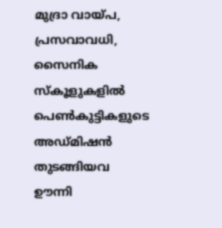മുദ്രാ വായ്‌പ, പ്രസവാവധി, സൈനിക സ്കൂളുകളിൽ പെൺകുട്ടികളുടെ അഡ്‌മിഷൻ തുടങ്ങിയവ ഊന്നി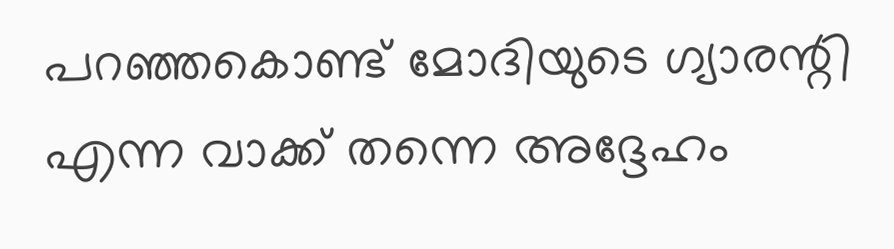പറഞ്ഞകൊണ്ട് മോദിയുടെ ഗ്യാരന്റി എന്ന വാക്ക് തന്നെ അദ്ദേഹം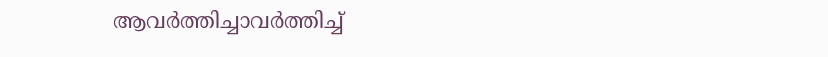ആവർത്തിച്ചാവർത്തിച്ച്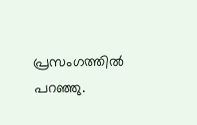പ്രസംഗത്തിൽ പറഞ്ഞു.